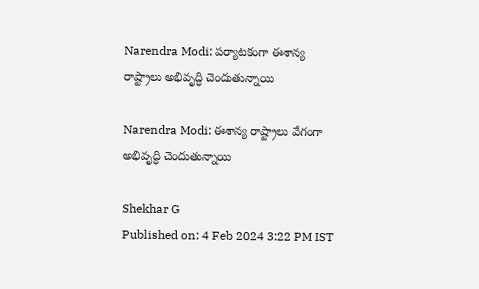Narendra Modi: పర్యాటకంగా ఈశాన్య రాష్ట్రాలు అభివృద్ధి చెందుతున్నాయి

Narendra Modi: ఈశాన్య రాష్ట్రాలు వేగంగా అభివృద్ధి చెందుతున్నాయి

Shekhar G
Published on: 4 Feb 2024 3:22 PM IST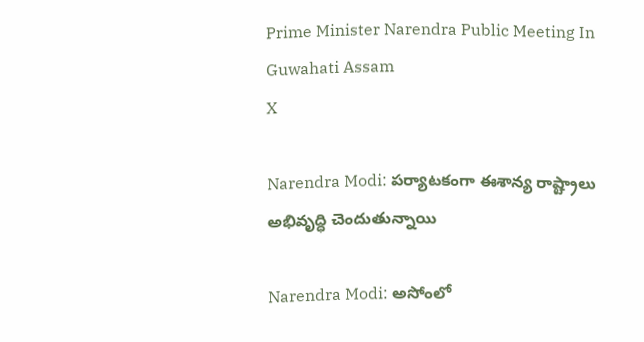Prime Minister Narendra Public Meeting In Guwahati Assam
X

Narendra Modi: పర్యాటకంగా ఈశాన్య రాష్ట్రాలు అభివృద్ధి చెందుతున్నాయి

Narendra Modi: అసోంలో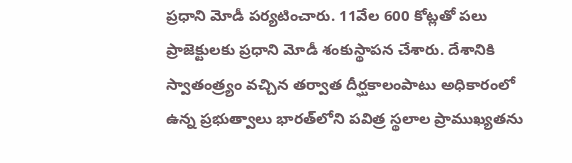ప్రధాని మోడీ పర్యటించారు. 11వేల 600 కోట్లతో పలు ప్రాజెక్టులకు ప్రధాని మోడీ శంకుస్థాపన చేశారు. దేశానికి స్వాతంత్ర్యం వచ్చిన తర్వాత దీర్ఘకాలంపాటు అధికారంలో ఉన్న ప్రభుత్వాలు భారత్‌లోని పవిత్ర స్థలాల ప్రాముఖ్యతను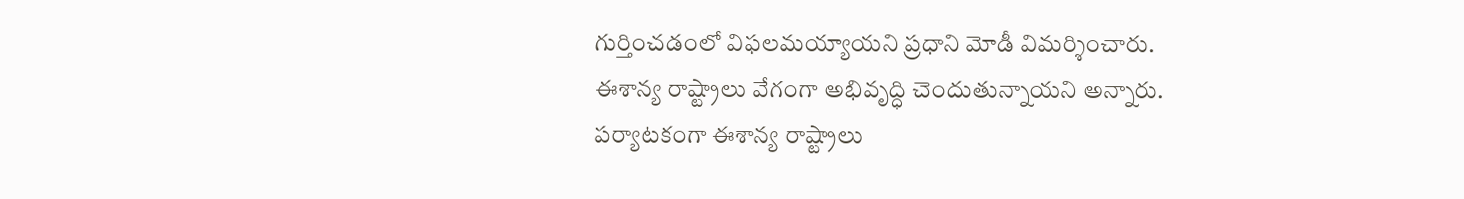గుర్తించడంలో విఫలమయ్యాయని ప్రధాని మోడీ విమర్శించారు. ఈశాన్య రాష్ట్రాలు వేగంగా అభివృద్ధి చెందుతున్నాయని అన్నారు. పర్యాటకంగా ఈశాన్య రాష్ట్రాలు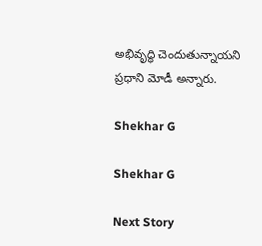అభివృద్ధి చెందుతున్నాయని ప్రధాని మోడీ అన్నారు.

Shekhar G

Shekhar G

Next Story